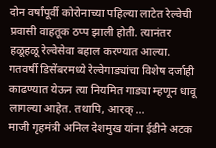दोन वर्षांपूर्वी कोरोनाच्या पहिल्या लाटेत रेल्वेची प्रवासी वाहतूक ठप्प झाली होती. त्यानंतर हळूहळू रेल्वेसेवा बहाल करण्यात आल्या. गतवर्षी डिसेंबरमध्ये रेल्वेगाड्यांचा विशेष दर्जाही काढण्यात येऊन त्या नियमित गाड्या म्हणून धावू लागल्या आहेत. तथापि, आरक् ...
माजी गृहमंत्री अनिल देशमुख यांना ईडीने अटक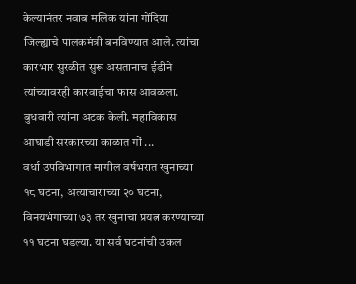केल्यानंतर नवाब मलिक यांना गोंदिया जिल्ह्याचे पालकमंत्री बनविण्यात आले. त्यांचा कारभार सुरळीत सुरू असतानाच ईडीने त्यांच्यावरही कारवाईचा फास आवळला. बुधवारी त्यांना अटक केली. महाविकास आघाडी सरकारच्या काळात गों ...
वर्धा उपविभागात मागील वर्षभरात खुनाच्या १८ घटना, अत्याचाराच्या २० घटना, विनयभंगाच्या ७३ तर खुनाचा प्रयत्न करण्याच्या ११ घटना घडल्या. या सर्व घटनांची उकल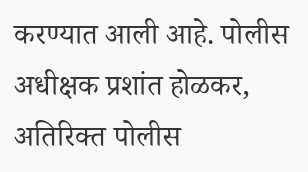करण्यात आली आहे. पोलीस अधीक्षक प्रशांत होळकर, अतिरिक्त पोलीस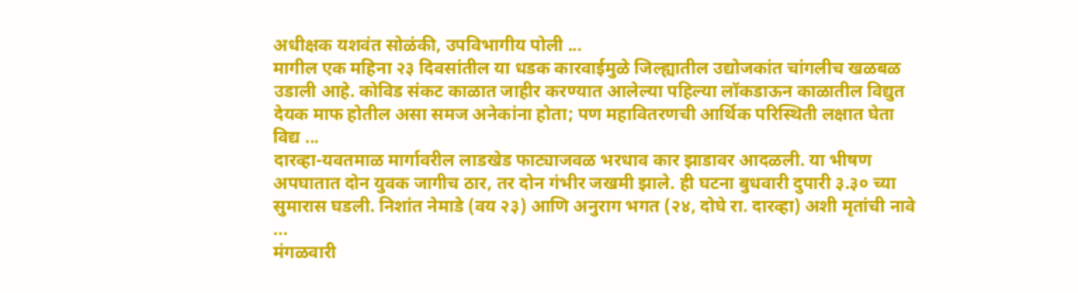अधीक्षक यशवंत सोळंकी, उपविभागीय पोली ...
मागील एक महिना २३ दिवसांतील या धडक कारवाईमुळे जिल्ह्यातील उद्योजकांत चांगलीच खळबळ उडाली आहे. कोविड संकट काळात जाहीर करण्यात आलेल्या पहिल्या लॉकडाऊन काळातील विद्युत देयक माफ होतील असा समज अनेकांना होता; पण महावितरणची आर्थिक परिस्थिती लक्षात घेता विद्य ...
दारव्हा-यवतमाळ मार्गावरील लाडखेड फाट्याजवळ भरधाव कार झाडावर आदळली. या भीषण अपघातात दोन युवक जागीच ठार, तर दोन गंभीर जखमी झाले. ही घटना बुधवारी दुपारी ३.३० च्या सुमारास घडली. निशांत नेमाडे (वय २३) आणि अनुराग भगत (२४, दोघे रा. दारव्हा) अशी मृतांची नावे ...
मंगळवारी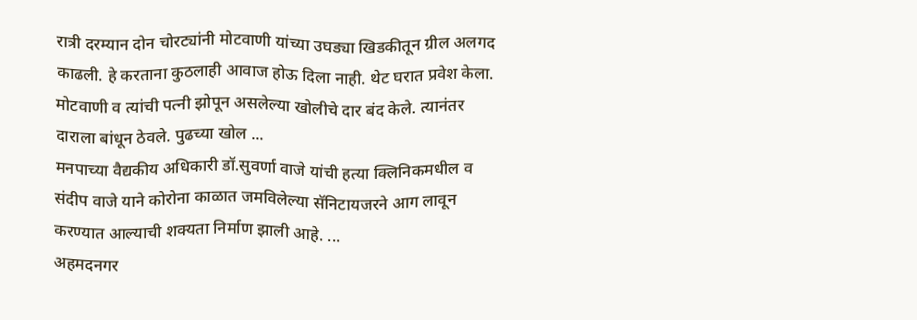रात्री दरम्यान दोन चोरट्यांनी मोटवाणी यांच्या उघड्या खिडकीतून ग्रील अलगद काढली. हे करताना कुठलाही आवाज होऊ दिला नाही. थेट घरात प्रवेश केला. मोटवाणी व त्यांची पत्नी झोपून असलेल्या खोलीचे दार बंद केले. त्यानंतर दाराला बांधून ठेवले. पुढच्या खोल ...
मनपाच्या वैद्यकीय अधिकारी डॉ.सुवर्णा वाजे यांची हत्या क्लिनिकमधील व संदीप वाजे याने कोरोना काळात जमविलेल्या सॅनिटायजरने आग लावून करण्यात आल्याची शक्यता निर्माण झाली आहे. ...
अहमदनगर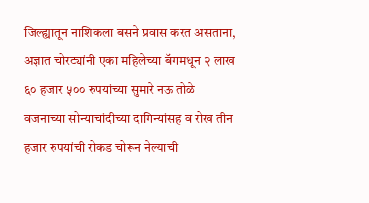जिल्ह्यातून नाशिकला बसने प्रवास करत असताना, अज्ञात चोरट्यांनी एका महिलेच्या बॅगमधून २ लाख ६० हजार ५०० रुपयांच्या सुमारे नऊ तोळे वजनाच्या सोन्याचांदीच्या दागिन्यांसह व रोख तीन हजार रुपयांची रोकड चोरून नेल्याची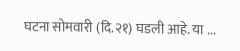घटना सोमवारी (दि.२१) घडली आहे. या ...